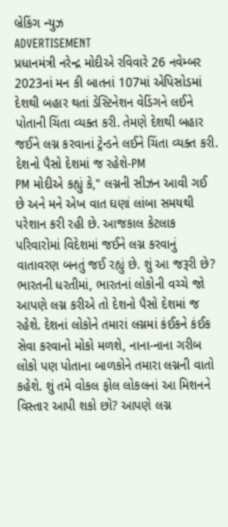બ્રેકિંગ ન્યુઝ
ADVERTISEMENT
પ્રધાનમંત્રી નરેન્દ્ર મોદીએ રવિવારે 26 નવેમ્બર 2023નાં મન કી બાતનાં 107માં એપિસોડમાં દેશથી બહાર થતાં ડેસ્ટિનેશન વેડિંગને લઈને પોતાની ચિંતા વ્યક્ત કરી. તેમણે દેશથી બહાર જઈને લગ્ન કરવાનાં ટ્રેન્ડને લઈને ચિંતા વ્યક્ત કરી.
દેશનો પૈસો દેશમાં જ રહેશે-PM
PM મોદીએ કહ્યું કે," લગ્નની સીઝન આવી ગઈ છે અને મને એખ વાત ઘણાં લાંબા સમયથી પરેશાન કરી રહી છે. આજકાલ કેટલાક પરિવારોમાં વિદેશમાં જઈને લગ્ન કરવાનું વાતાવરણ બનતું જઈ રહ્યું છે. શું આ જરૂરી છે? ભારતની ધરતીમાં, ભારતનાં લોકોની વચ્ચે જો આપણે લગ્ન કરીએ તો દેશનો પૈસો દેશમાં જ રહેશે. દેશનાં લોકોને તમારાં લગ્નમાં કંઈકને કંઈક સેવા કરવાનો મોકો મળશે, નાના-નાના ગરીબ લોકો પણ પોતાના બાળકોને તમારા લગ્નની વાતો કહેશે. શું તમે વોકલ ફોલ લોકલનાં આ મિશનને વિસ્તાર આપી શકો છો? આપણે લગ્ન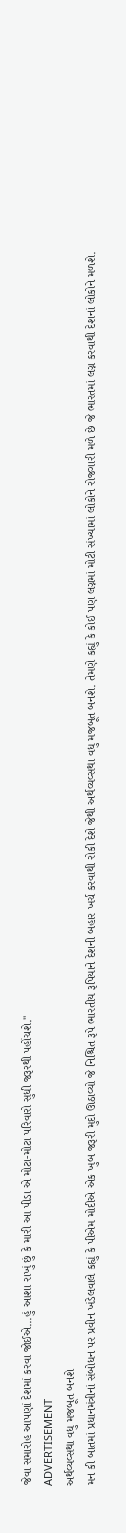જેવા સમારોહ આપણાં દેશમાં કરવા જોઈએ...હું આશા રાખું છું કે મારી આ પીડા એ મોટા-મોટા પરિવારો સુધી જરૂરથી પહોંચશે."
ADVERTISEMENT
અર્થવ્યવ્સથા વધુ મજબૂત બનશે
મન કી બાતમાં પ્રધાનમંત્રીનાં સંબોધન પર પ્રવીન ખંડેલવાલે કહ્યું કે પીએમ મોદીએ એક ખુબ જરૂરી મુદો ઊઠાવ્યો જે નિશ્ચિત રૂપે ભારતીય રૂપિયાને દેશની બહાર ખર્ચ કરવાથી રોકી દેશે જેથી અર્થવ્યવ્સથા વધુ મજબૂત બનશે. તેમણે કહ્યું કે કોઈ પણ લગ્નમાં મોટી સંખ્યામાં લોકોને રોજગારી મળે છે જે ભારતમાં લગ્ન કરવાથી દેશનાં લોકોને મળશે.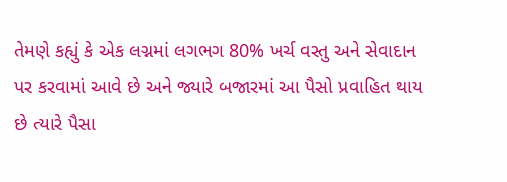તેમણે કહ્યું કે એક લગ્નમાં લગભગ 80% ખર્ચ વસ્તુ અને સેવાદાન પર કરવામાં આવે છે અને જ્યારે બજારમાં આ પૈસો પ્રવાહિત થાય છે ત્યારે પૈસા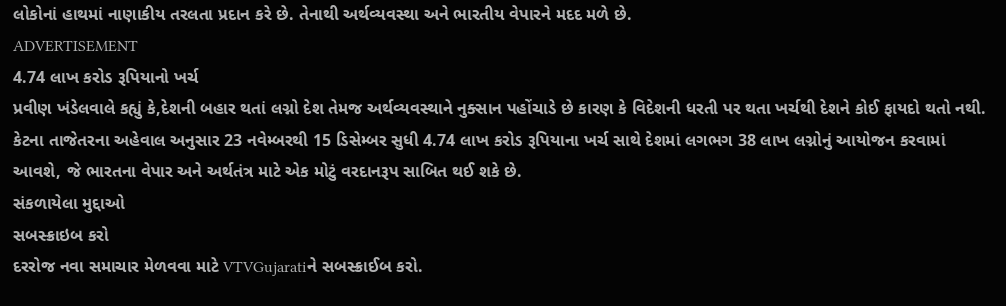લોકોનાં હાથમાં નાણાકીય તરલતા પ્રદાન કરે છે. તેનાથી અર્થવ્યવસ્થા અને ભારતીય વેપારને મદદ મળે છે.
ADVERTISEMENT
4.74 લાખ કરોડ રૂપિયાનો ખર્ચ
પ્રવીણ ખંડેલવાલે કહ્યું કે,દેશની બહાર થતાં લગ્નો દેશ તેમજ અર્થવ્યવસ્થાને નુક્સાન પહોંચાડે છે કારણ કે વિદેશની ધરતી પર થતા ખર્ચથી દેશને કોઈ ફાયદો થતો નથી. કેટના તાજેતરના અહેવાલ અનુસાર 23 નવેમ્બરથી 15 ડિસેમ્બર સુધી 4.74 લાખ કરોડ રૂપિયાના ખર્ચ સાથે દેશમાં લગભગ 38 લાખ લગ્નોનું આયોજન કરવામાં આવશે, જે ભારતના વેપાર અને અર્થતંત્ર માટે એક મોટું વરદાનરૂપ સાબિત થઈ શકે છે.
સંકળાયેલા મુદ્દાઓ
સબસ્ક્રાઇબ કરો
દરરોજ નવા સમાચાર મેળવવા માટે VTVGujaratiને સબસ્ક્રાઈબ કરો.